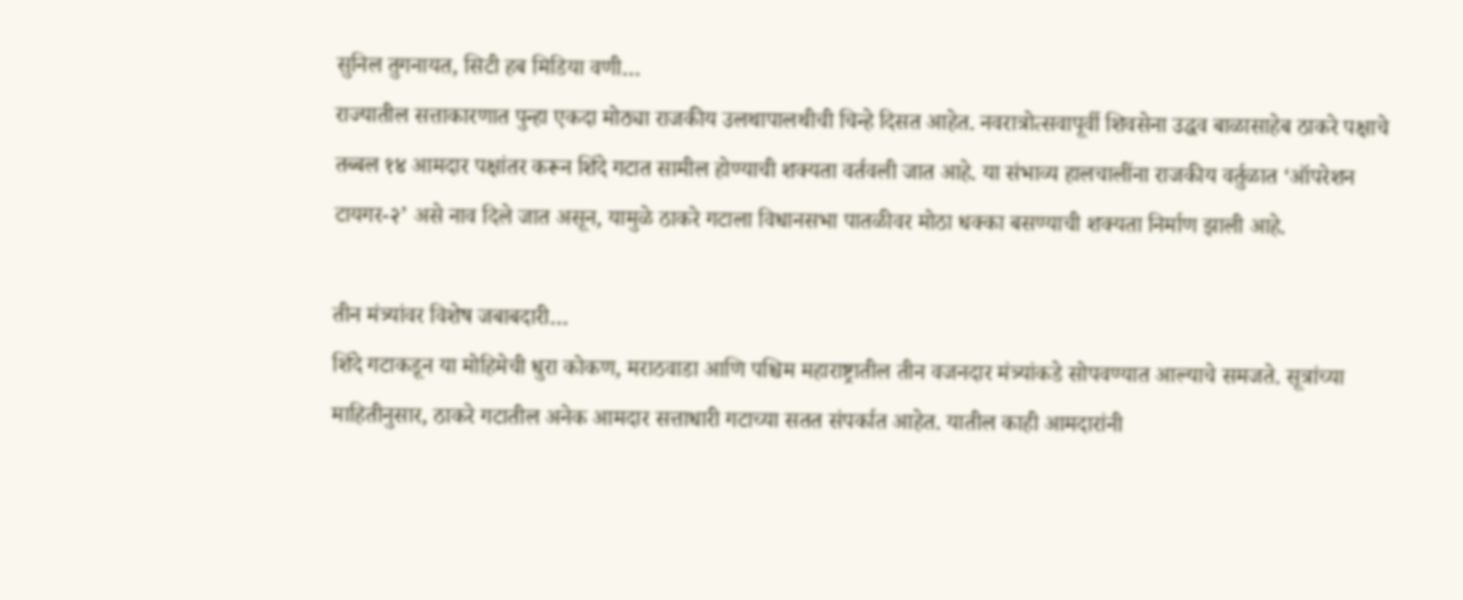सुनिल तुगनायत, सिटी हब मिडिया वणी…
राज्यातील सत्ताकारणात पुन्हा एकदा मोठ्या राजकीय उलथापालथीची चिन्हे दिसत आहेत. नवरात्रोत्सवापूर्वी शिवसेना उद्धव बाळासाहेब ठाकरे पक्षाचे तब्बल १४ आमदार पक्षांतर करून शिंदे गटात सामील होण्याची शक्यता वर्तवली जात आहे. या संभाव्य हालचालींना राजकीय वर्तुळात ‘ऑपरेशन टायगर-२’ असे नाव दिले जात असून, यामुळे ठाकरे गटाला विधानसभा पातळीवर मोठा धक्का बसण्याची शक्यता निर्माण झाली आहे.

तीन मंत्र्यांवर विशेष जबाबदारी…
शिंदे गटाकडून या मोहिमेची धुरा कोकण, मराठवाडा आणि पश्चिम महाराष्ट्रातील तीन वजनदार मंत्र्यांकडे सोपवण्यात आल्याचे समजते. सूत्रांच्या माहितीनुसार, ठाकरे गटातील अनेक आमदार सत्ताधारी गटाच्या सतत संपर्कात आहेत. यातील काही आमदारांनी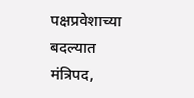पक्षप्रवेशाच्या बदल्यात मंत्रिपद,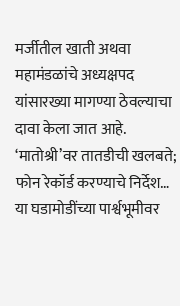मर्जीतील खाती अथवा महामंडळांचे अध्यक्षपद यांसारख्या मागण्या ठेवल्याचा दावा केला जात आहे.
‘मातोश्री’वर तातडीची खलबते; फोन रेकॉर्ड करण्याचे निर्देश…
या घडामोडींच्या पार्श्वभूमीवर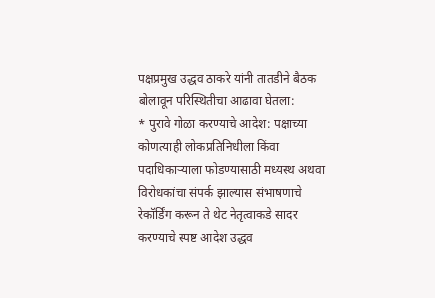पक्षप्रमुख उद्धव ठाकरे यांनी तातडीने बैठक बोलावून परिस्थितीचा आढावा घेतला:
* पुरावे गोळा करण्याचे आदेश: पक्षाच्या कोणत्याही लोकप्रतिनिधीला किंवा पदाधिकाऱ्याला फोडण्यासाठी मध्यस्थ अथवा विरोधकांचा संपर्क झाल्यास संभाषणाचे रेकॉर्डिंग करून ते थेट नेतृत्वाकडे सादर करण्याचे स्पष्ट आदेश उद्धव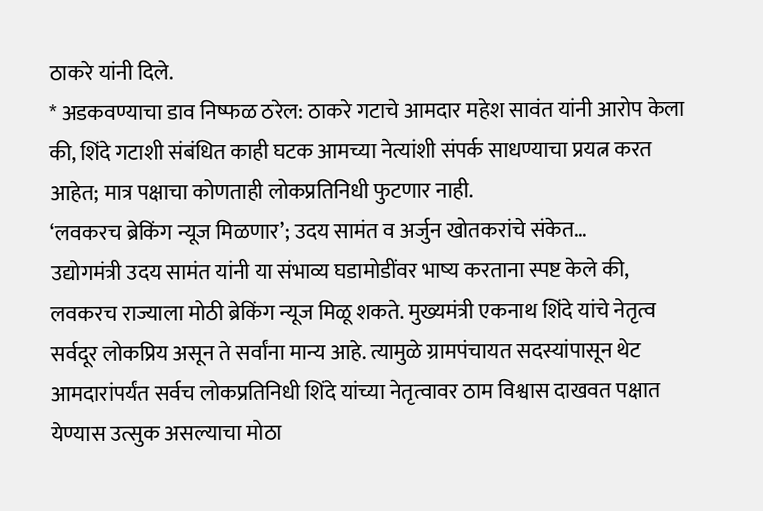ठाकरे यांनी दिले.
* अडकवण्याचा डाव निष्फळ ठरेल: ठाकरे गटाचे आमदार महेश सावंत यांनी आरोप केला की, शिंदे गटाशी संबंधित काही घटक आमच्या नेत्यांशी संपर्क साधण्याचा प्रयत्न करत आहेत; मात्र पक्षाचा कोणताही लोकप्रतिनिधी फुटणार नाही.
‘लवकरच ब्रेकिंग न्यूज मिळणार’; उदय सामंत व अर्जुन खोतकरांचे संकेत…
उद्योगमंत्री उदय सामंत यांनी या संभाव्य घडामोडींवर भाष्य करताना स्पष्ट केले की, लवकरच राज्याला मोठी ब्रेकिंग न्यूज मिळू शकते. मुख्यमंत्री एकनाथ शिंदे यांचे नेतृत्व सर्वदूर लोकप्रिय असून ते सर्वांना मान्य आहे. त्यामुळे ग्रामपंचायत सदस्यांपासून थेट आमदारांपर्यंत सर्वच लोकप्रतिनिधी शिंदे यांच्या नेतृत्वावर ठाम विश्वास दाखवत पक्षात येण्यास उत्सुक असल्याचा मोठा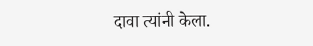दावा त्यांनी केला.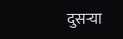दुसऱ्या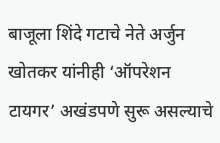बाजूला शिंदे गटाचे नेते अर्जुन खोतकर यांनीही ‘ऑपरेशन टायगर’ अखंडपणे सुरू असल्याचे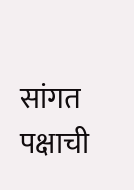सांगत पक्षाची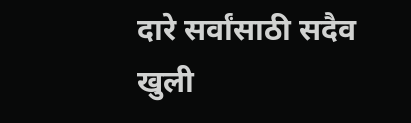दारे सर्वांसाठी सदैव खुली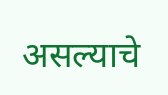असल्याचे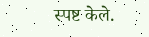स्पष्ट केले.